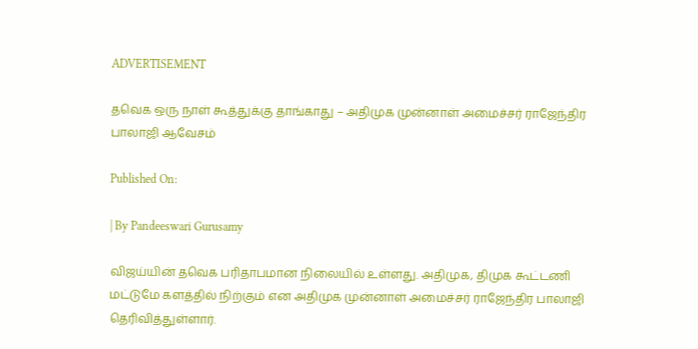ADVERTISEMENT

தவெக ஒரு நாள் கூத்துக்கு தாங்காது – அதிமுக முன்னாள் அமைச்சர் ராஜேந்திர பாலாஜி ஆவேசம்

Published On:

| By Pandeeswari Gurusamy

விஜய்யின் தவெக பரிதாபமான நிலையில் உள்ளது. அதிமுக, திமுக கூட்டணி மட்டுமே களத்தில் நிற்கும் என அதிமுக முன்னாள் அமைச்சர் ராஜேந்திர பாலாஜி தெரிவித்துள்ளார்.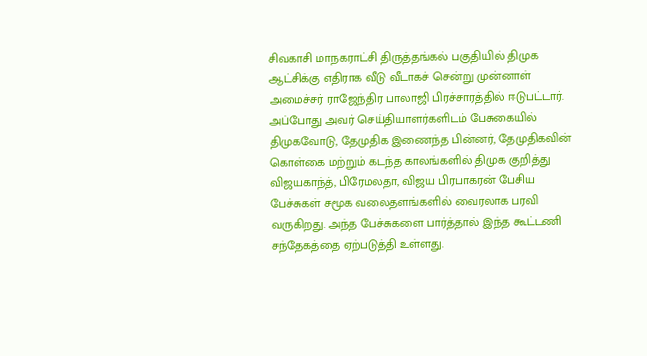சிவகாசி மாநகராட்சி திருத்தங்கல் பகுதியில் திமுக ஆட்சிக்கு எதிராக வீடு வீடாகச் சென்று முன்னாள் அமைச்சர் ராஜேந்திர பாலாஜி பிரச்சாரத்தில் ஈடுபட்டார். அப்போது அவர் செய்தியாளர்களிடம் பேசுகையில் திமுகவோடு, தேமுதிக இணைந்த பின்னர், தேமுதிகவின் கொள்கை மற்றும் கடந்த காலங்களில் திமுக குறித்து விஜயகாந்த், பிரேமலதா, விஜய பிரபாகரன் பேசிய பேச்சுகள் சமூக வலைதளங்களில் வைரலாக பரவி வருகிறது. அந்த பேச்சுகளை பார்த்தால் இந்த கூட்டணி சந்தேகத்தை ஏற்படுத்தி உள்ளது.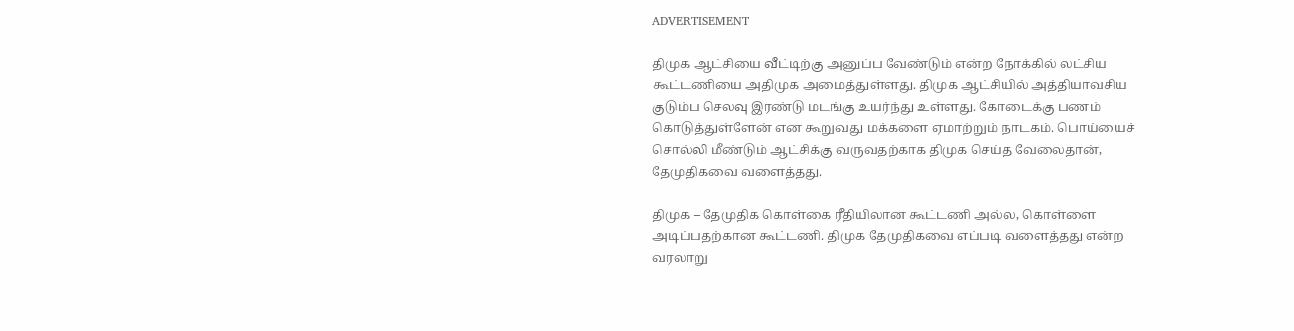ADVERTISEMENT

திமுக ஆட்சியை வீட்டிற்கு அனுப்ப வேண்டும் என்ற நோக்கில் லட்சிய கூட்டணியை அதிமுக அமைத்துள்ளது. திமுக ஆட்சியில் அத்தியாவசிய குடும்ப செலவு இரண்டு மடங்கு உயர்ந்து உள்ளது. கோடைக்கு பணம் கொடுத்துள்ளேன் என கூறுவது மக்களை ஏமாற்றும் நாடகம். பொய்யைச் சொல்லி மீண்டும் ஆட்சிக்கு வருவதற்காக திமுக செய்த வேலைதான், தேமுதிகவை வளைத்தது.

திமுக – தேமுதிக கொள்கை ரீதியிலான கூட்டணி அல்ல, கொள்ளை அடிப்பதற்கான கூட்டணி. திமுக தேமுதிகவை எப்படி வளைத்தது என்ற வரலாறு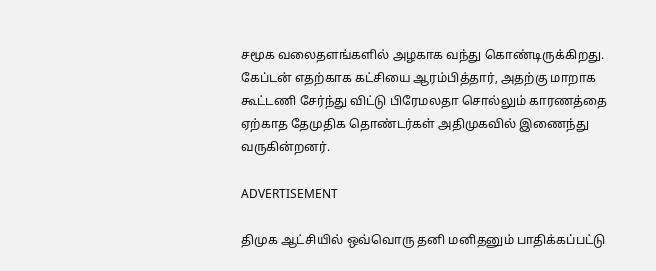சமூக வலைதளங்களில் அழகாக வந்து கொண்டிருக்கிறது. கேப்டன் எதற்காக கட்சியை ஆரம்பித்தார், அதற்கு மாறாக கூட்டணி சேர்ந்து விட்டு பிரேமலதா சொல்லும் காரணத்தை ஏற்காத தேமுதிக தொண்டர்கள் அதிமுகவில் இணைந்து வருகின்றனர்.

ADVERTISEMENT

திமுக ஆட்சியில் ஒவ்வொரு தனி மனிதனும் பாதிக்கப்பட்டு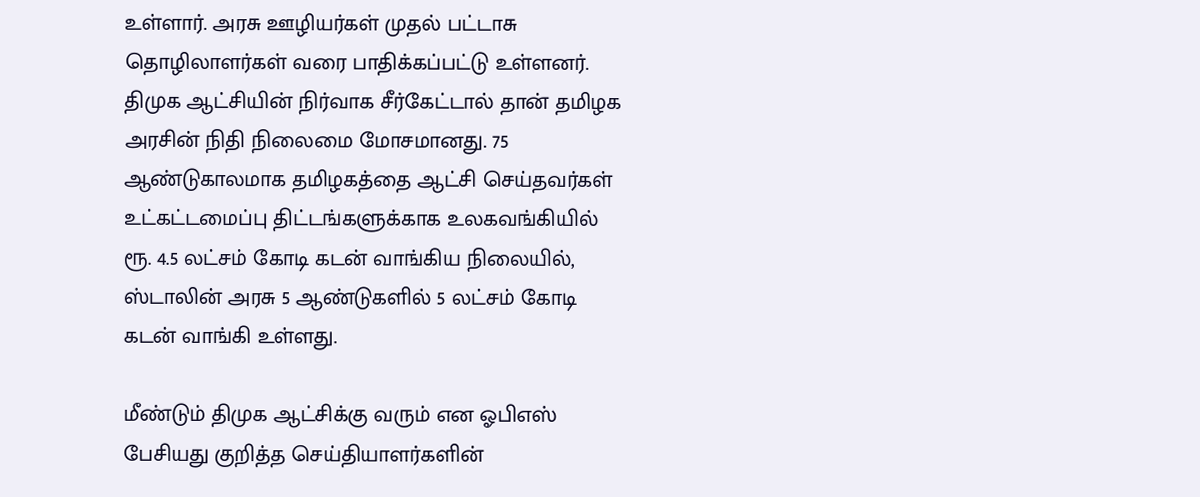உள்ளார். அரசு ஊழியர்கள் முதல் பட்டாசு தொழிலாளர்கள் வரை பாதிக்கப்பட்டு உள்ளனர். திமுக ஆட்சியின் நிர்வாக சீர்கேட்டால் தான் தமிழக அரசின் நிதி நிலைமை மோசமானது. 75 ஆண்டுகாலமாக தமிழகத்தை ஆட்சி செய்தவர்கள் உட்கட்டமைப்பு திட்டங்களுக்காக உலகவங்கியில் ரூ. 4.5 லட்சம் கோடி கடன் வாங்கிய நிலையில், ஸ்டாலின் அரசு 5 ஆண்டுகளில் 5 லட்சம் கோடி கடன் வாங்கி உள்ளது.

மீண்டும் திமுக ஆட்சிக்கு வரும் என ஓபிஎஸ் பேசியது குறித்த செய்தியாளர்களின்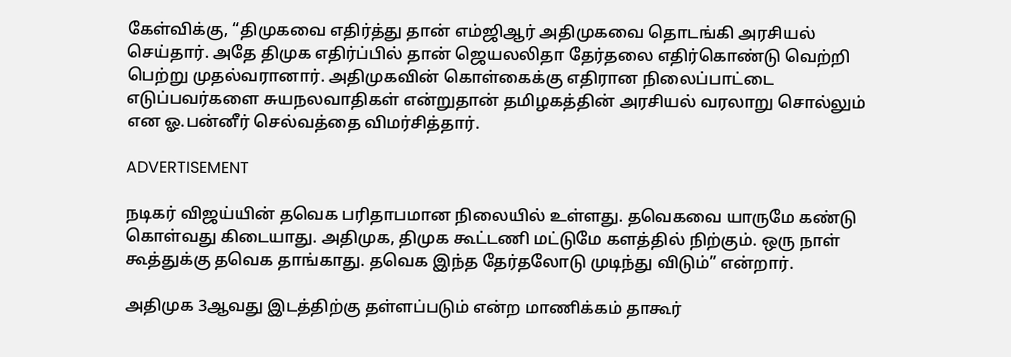கேள்விக்கு, “திமுகவை எதிர்த்து தான் எம்ஜிஆர் அதிமுகவை தொடங்கி அரசியல் செய்தார். அதே திமுக எதிர்ப்பில் தான் ஜெயலலிதா தேர்தலை எதிர்கொண்டு வெற்றி பெற்று முதல்வரானார். அதிமுகவின் கொள்கைக்கு எதிரான நிலைப்பாட்டை எடுப்பவர்களை சுயநலவாதிகள் என்றுதான் தமிழகத்தின் அரசியல் வரலாறு சொல்லும் என ஓ.பன்னீர் செல்வத்தை விமர்சித்தார்.

ADVERTISEMENT

நடிகர் விஜய்யின் தவெக பரிதாபமான நிலையில் உள்ளது. தவெகவை யாருமே கண்டு கொள்வது கிடையாது. அதிமுக, திமுக கூட்டணி மட்டுமே களத்தில் நிற்கும். ஒரு நாள் கூத்துக்கு தவெக தாங்காது. தவெக இந்த தேர்தலோடு முடிந்து விடும்” என்றார்.

அதிமுக 3ஆவது இடத்திற்கு தள்ளப்படும் என்ற மாணிக்கம் தாகூர்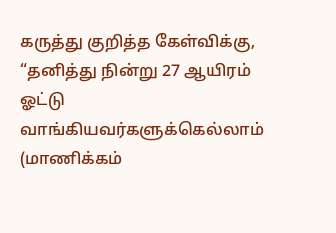கருத்து குறித்த கேள்விக்கு, “தனித்து நின்று 27 ஆயிரம் ஓட்டு வாங்கியவர்களுக்கெல்லாம் (மாணிக்கம்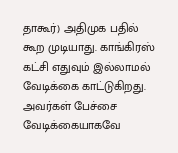தாகூர்) அதிமுக பதில் கூற முடியாது. காங்கிரஸ் கட்சி எதுவும் இல்லாமல் வேடிக்கை காட்டுகிறது. அவர்கள் பேச்சை வேடிக்கையாகவே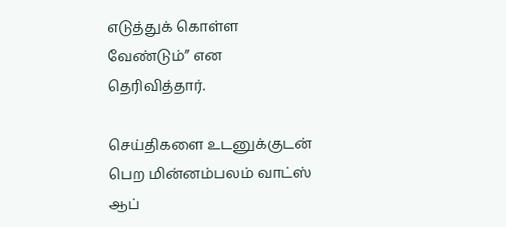எடுத்துக் கொள்ள வேண்டும்” என தெரிவித்தார்.

செய்திகளை உடனுக்குடன் பெற மின்னம்பலம் வாட்ஸ் ஆப்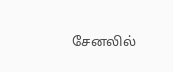சேனலில்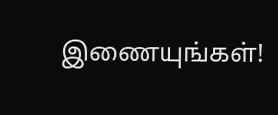இணையுங்கள்!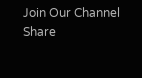Join Our Channel
Share